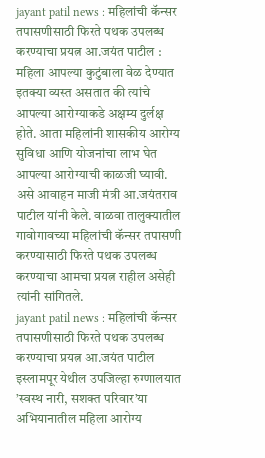jayant patil news : महिलांची कॅन्सर तपासणीसाठी फिरते पथक उपलब्ध करण्याचा प्रयत्न आ.जयंत पाटील : महिला आपल्या कुटुंबाला वेळ देण्यात इतक्या व्यस्त असतात की त्यांचे आपल्या आरोग्याकडे अक्षम्य दुर्लक्ष होते. आता महिलांनी शासकीय आरोग्य सुविधा आणि योजनांचा लाभ घेत आपल्या आरोग्याची काळजी घ्यावी. असे आवाहन माजी मंत्री आ.जयंतराव पाटील यांनी केले. वाळवा तालुक्यातील गावोगावच्या महिलांची कॅन्सर तपासणी करण्यासाठी फिरते पथक उपलब्ध करण्याचा आमचा प्रयत्न राहील असेही त्यांनी सांगितले.
jayant patil news : महिलांची कॅन्सर तपासणीसाठी फिरते पथक उपलब्ध करण्याचा प्रयत्न आ.जयंत पाटील
इस्लामपूर येथील उपजिल्हा रुग्णालयात ’स्वस्थ नारी, सशक्त परिवार’या अभियानातील महिला आरोग्य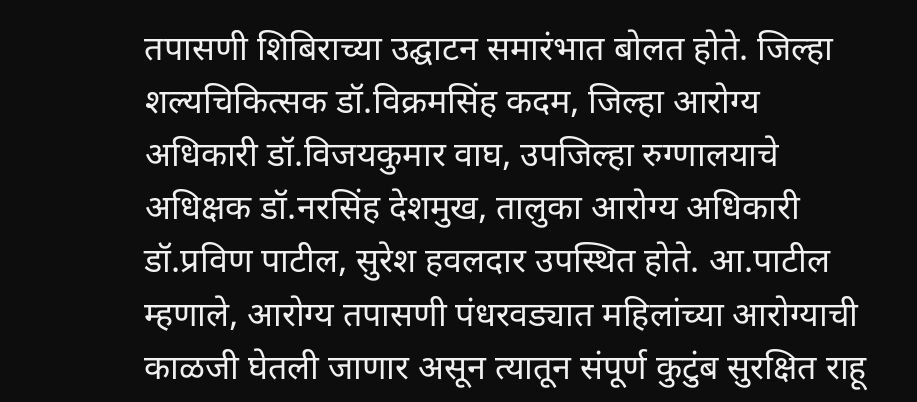तपासणी शिबिराच्या उद्घाटन समारंभात बोलत होते. जिल्हा शल्यचिकित्सक डॉ.विक्रमसिंह कदम, जिल्हा आरोग्य अधिकारी डॉ.विजयकुमार वाघ, उपजिल्हा रुग्णालयाचे अधिक्षक डॉ.नरसिंह देशमुख, तालुका आरोग्य अधिकारी डॉ.प्रविण पाटील, सुरेश हवलदार उपस्थित होते. आ.पाटील म्हणाले, आरोग्य तपासणी पंधरवड्यात महिलांच्या आरोग्याची काळजी घेतली जाणार असून त्यातून संपूर्ण कुटुंब सुरक्षित राहू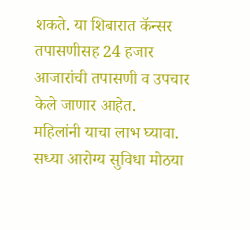शकते. या शिबारात कॅन्सर तपासणीसह 24 हजार आजारांची तपासणी व उपचार केले जाणार आहेत.
महिलांनी याचा लाभ घ्यावा. सध्या आरोग्य सुविधा मोठया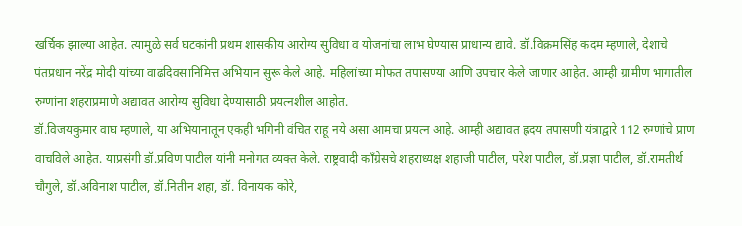खर्चिक झाल्या आहेत. त्यामुळे सर्व घटकांनी प्रथम शासकीय आरोग्य सुविधा व योजनांचा लाभ घेण्यास प्राधान्य द्यावे. डॉ.विक्रमसिंह कदम म्हणाले, देशाचे पंतप्रधान नरेंद्र मोदी यांच्या वाढदिवसानिमित्त अभियान सुरू केले आहे. महिलांच्या मोफत तपासण्या आणि उपचार केले जाणार आहेत. आम्ही ग्रामीण भागातील रुग्णांना शहराप्रमाणे अद्यावत आरोग्य सुविधा देण्यासाठी प्रयत्नशील आहोत.
डॉ.विजयकुमार वाघ म्हणाले, या अभियानातून एकही भगिनी वंचित राहू नये असा आमचा प्रयत्न आहे. आम्ही अद्यावत ह्रदय तपासणी यंत्राद्वारे 112 रुग्णांचे प्राण वाचविले आहेत. याप्रसंगी डॉ.प्रविण पाटील यांनी मनोगत व्यक्त केले. राष्ट्रवादी काँग्रेसचे शहराध्यक्ष शहाजी पाटील, परेश पाटील, डॉ.प्रज्ञा पाटील, डॉ.रामतीर्थ चौगुले, डॉ.अविनाश पाटील, डॉ.नितीन शहा, डॉ. विनायक कोरे,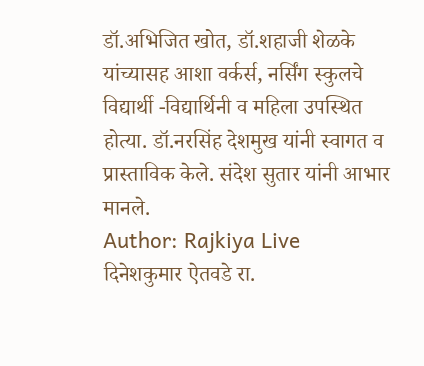डॉ.अभिजित खोत, डॉ.शहाजी शेळके यांच्यासह आशा वर्कर्स, नर्सिंग स्कुलचे विद्यार्थी -विद्यार्थिनी व महिला उपस्थित होत्या. डॉ.नरसिंह देशमुख यांनी स्वागत व प्रास्ताविक केले. संदेश सुतार यांनी आभार मानले.
Author: Rajkiya Live
दिनेशकुमार ऐतवडे रा.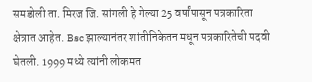समडोली ता. मिरज जि. सांगली हे गेल्या 25 वर्षांपासून पत्रकारिता क्षेत्रात आहेत. Bsc झाल्यानंतर शांतीनिकेतन मधून पत्रकारितेची पदवी घेतली. 1999 मध्ये त्यांनी लोकमत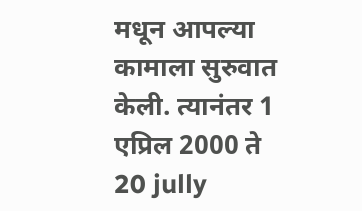मधून आपल्या कामाला सुरुवात केली. त्यानंतर 1 एप्रिल 2000 ते 20 jully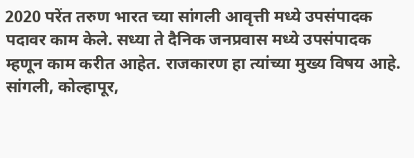2020 परेंत तरुण भारत च्या सांगली आवृत्ती मध्ये उपसंपादक पदावर काम केले. सध्या ते दैनिक जनप्रवास मध्ये उपसंपादक म्हणून काम करीत आहेत. राजकारण हा त्यांच्या मुख्य विषय आहे. सांगली, कोल्हापूर,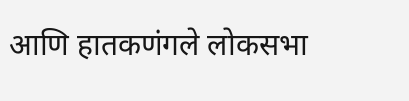आणि हातकणंगले लोकसभा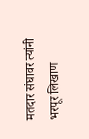मतदार संघावर त्यांनी भरपूर लिखाण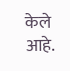केले आहे.